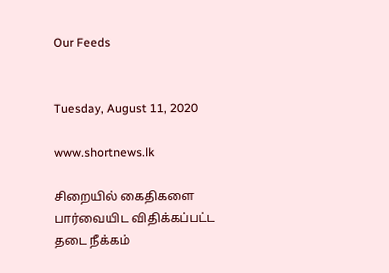Our Feeds


Tuesday, August 11, 2020

www.shortnews.lk

சிறையில் கைதிகளை பார்வையிட விதிக்கப்பட்ட தடை நீக்கம்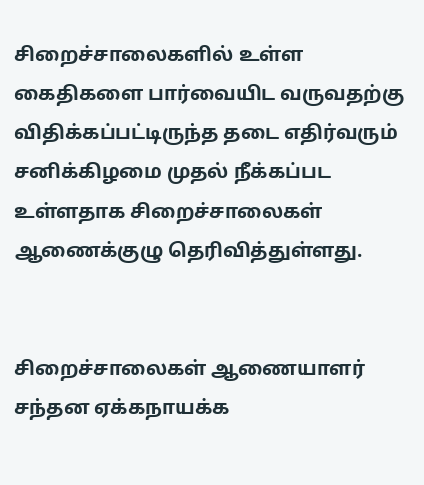சிறைச்சாலைகளில் உள்ள கைதிகளை பார்வையிட வருவதற்கு விதிக்கப்பட்டிருந்த தடை எதிர்வரும் சனிக்கிழமை முதல் நீக்கப்பட உள்ளதாக சிறைச்சாலைகள் ஆணைக்குழு தெரிவித்துள்ளது.


சிறைச்சாலைகள் ஆணையாளர் சந்தன ஏக்கநாயக்க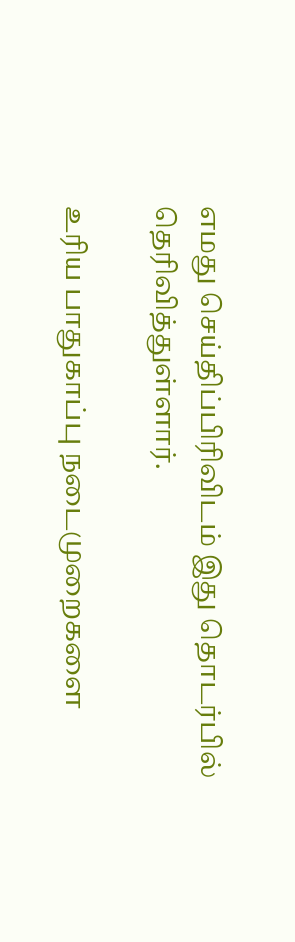எமது செய்திப்பிரிவிடம் இது தொடர்பில் தெரிவித்துள்ளார்.

உரிய பாதுகாப்பு நடைமுறைகளை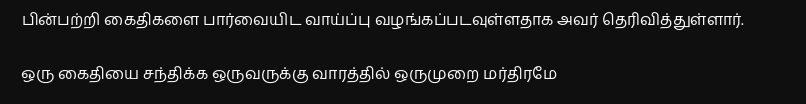பின்பற்றி கைதிகளை பார்வையிட வாய்ப்பு வழங்கப்படவுள்ளதாக அவர் தெரிவித்துள்ளார்.

ஒரு கைதியை சந்திக்க ஒருவருக்கு வாரத்தில் ஒருமுறை மர்திரமே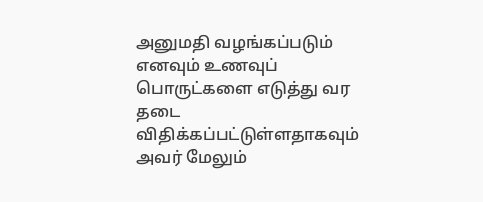அனுமதி வழங்கப்படும் எனவும் உணவுப் பொருட்களை எடுத்து வர தடை விதிக்கப்பட்டுள்ளதாகவும் அவர் மேலும்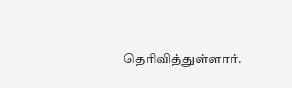தெரிவித்துள்ளார்.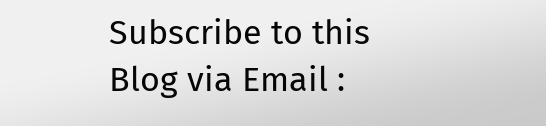Subscribe to this Blog via Email :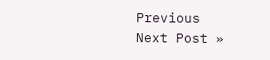Previous
Next Post »